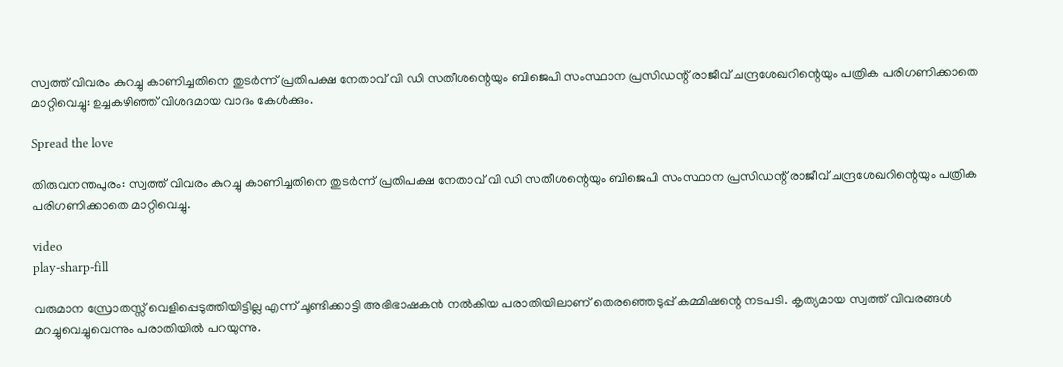സ്വത്ത് വിവരം കുറച്ചു കാണിച്ചതിനെ തുടർന്ന് പ്രതിപക്ഷ നേതാവ് വി ഡി സതീശന്റെയും ബിജെപി സംസ്ഥാന പ്രസിഡന്റ് രാജീവ് ചന്ദ്രശേഖറിന്റെയും പത്രിക പരിഗണിക്കാതെ മാറ്റിവെച്ചു: ഉച്ചകഴിഞ്ഞ് വിശദമായ വാദം കേള്‍ക്കും.

Spread the love

തിരുവനന്തപുരം: സ്വത്ത് വിവരം കുറച്ചു കാണിച്ചതിനെ തുടർന്ന് പ്രതിപക്ഷ നേതാവ് വി ഡി സതീശന്റെയും ബിജെപി സംസ്ഥാന പ്രസിഡന്റ് രാജീവ് ചന്ദ്രശേഖറിന്റെയും പത്രിക പരിഗണിക്കാതെ മാറ്റിവെച്ചു.

video
play-sharp-fill

വരുമാന സ്രോതസ്സ് വെളിപ്പെടുത്തിയിട്ടില്ല എന്ന് ചൂണ്ടിക്കാട്ടി അഭിഭാഷകൻ നല്‍കിയ പരാതിയിലാണ് തെരഞ്ഞെടുപ്പ് കമ്മിഷന്റെ നടപടി. കൃത്യമായ സ്വത്ത് വിവരങ്ങള്‍ മറച്ചുവെച്ചുവെന്നും പരാതിയില്‍ പറയുന്നു.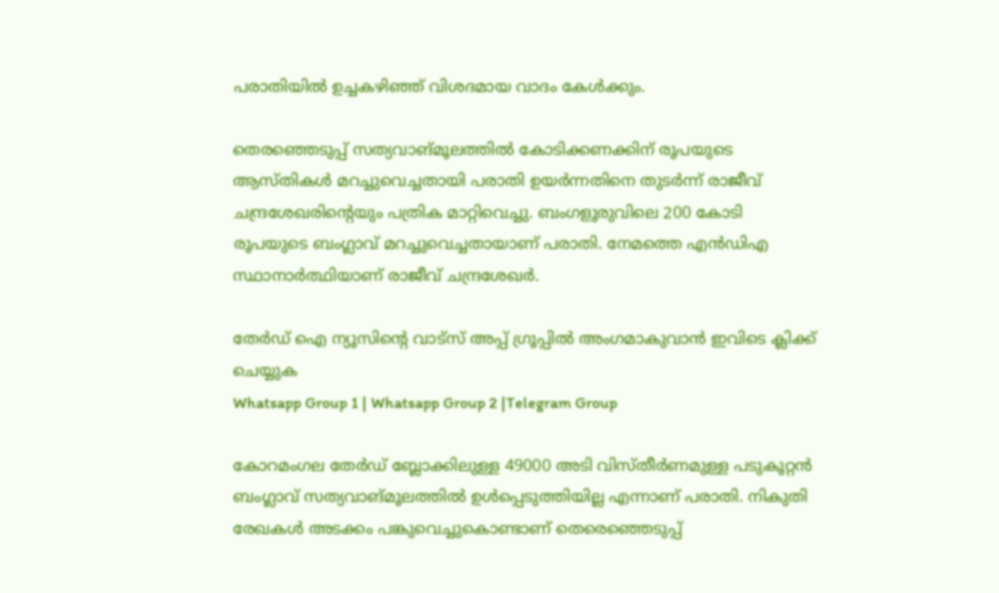പരാതിയില്‍ ഉച്ചകഴിഞ്ഞ് വിശദമായ വാദം കേള്‍ക്കും.

തെരഞ്ഞെടുപ്പ് സത്യവാങ്മൂലത്തില്‍ കോടിക്കണക്കിന് രൂപയുടെ ആസ്തികള്‍ മറച്ചുവെച്ചതായി പരാതി ഉയർന്നതിനെ തുടർന്ന് രാജീവ് ചന്ദ്രശേഖരിന്റെയും പത്രിക മാറ്റിവെച്ചു. ബംഗളൂരുവിലെ 200 കോടി രൂപയുടെ ബംഗ്ലാവ് മറച്ചുവെച്ചതായാണ് പരാതി. നേമത്തെ എൻഡിഎ സ്ഥാനാർത്ഥിയാണ് രാജീവ് ചന്ദ്രശേഖർ.

തേർഡ് ഐ ന്യൂസിന്റെ വാട്സ് അപ്പ് ഗ്രൂപ്പിൽ അംഗമാകുവാൻ ഇവിടെ ക്ലിക്ക് ചെയ്യുക
Whatsapp Group 1 | Whatsapp Group 2 |Telegram Group

കോറമംഗല തേർഡ് ബ്ലോക്കിലുള്ള 49000 അടി വിസ്‌തീർണമുള്ള പടുകൂറ്റൻ ബംഗ്ലാവ് സത്യവാങ്മൂലത്തില്‍ ഉള്‍പ്പെടുത്തിയില്ല എന്നാണ് പരാതി. നികുതി രേഖകള്‍ അടക്കം പങ്കുവെച്ചുകൊണ്ടാണ് തെരെഞ്ഞെടുപ്പ്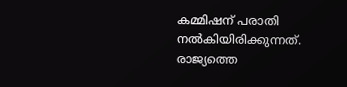കമ്മിഷന് പരാതി നല്‍കിയിരിക്കുന്നത്. രാജ്യത്തെ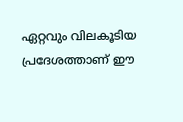ഏറ്റവും വിലകൂടിയ പ്രദേശത്താണ് ഈ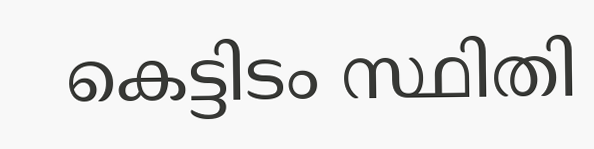കെട്ടിടം സ്ഥിതി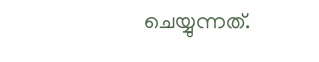ചെയ്യുന്നത്.